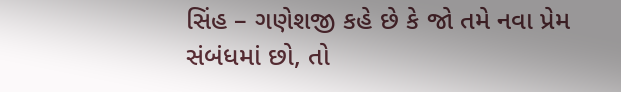સિંહ – ગણેશજી કહે છે કે જો તમે નવા પ્રેમ સંબંધમાં છો, તો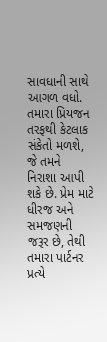સાવધાની સાથે આગળ વધો. તમારા પ્રિયજન તરફથી કેટલાક સંકેતો મળશે, જે તમને નિરાશા આપી શકે છે. પ્રેમ માટે ધીરજ અને સમજણની જરૂર છે, તેથી તમારા પાર્ટનર પ્રત્યે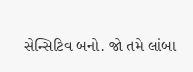સેન્સિટિવ બનો. જો તમે લાંબા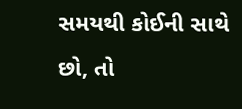સમયથી કોઈની સાથે છો, તો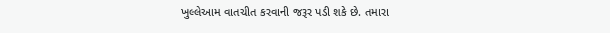ખુલ્લેઆમ વાતચીત કરવાની જરૂર પડી શકે છે. તમારા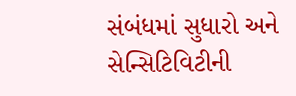સંબંધમાં સુધારો અને સેન્સિટિવિટીની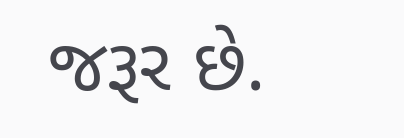જરૂર છે.